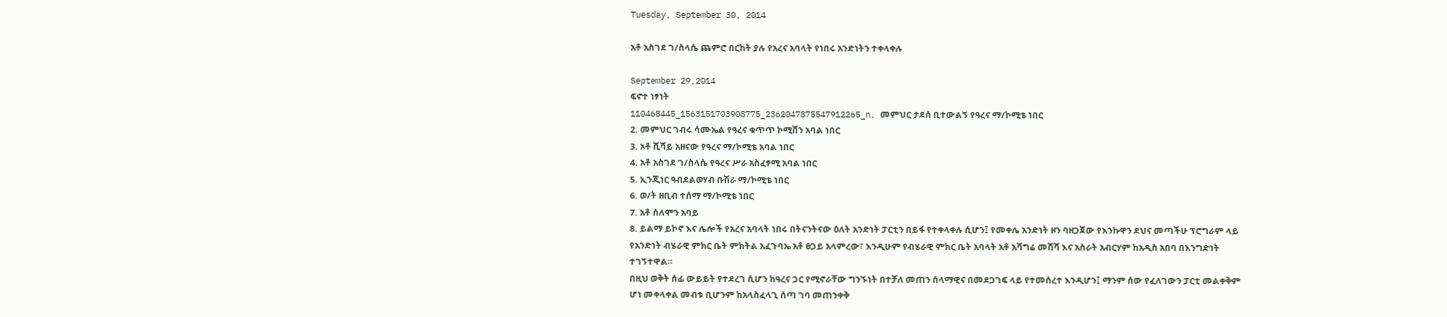Tuesday, September 30, 2014

አቶ አስገደ ገ/ስላሴ ጨምሮ በርከት ያሉ የአረና አባላት የነበሩ አንድነትን ተቀላቀሉ

September 29,2014
ፍኖተ ነፃነት
110468445_1563151703908775_2362047875547912265_n. መምህር ታደሰ ቢተውልኝ የዓረና ማ/ኮሚቴ ነበር
2. መምህር ገብሩ ሳሙኤል የዓረና ቁጥጥ ኮሚሸን አባል ነበር
3. ኦቶ ሺሻይ አዘናው የዓረና ማ/ኮሚቴ አባል ነበር
4. አቶ አስገደ ገ/ስላሴ የዓረና ሥራ አስፈፃሚ አባል ነበር
5. ኢንጂነር ዓብደልወሃብ ቡሽራ ማ/ኮሚቴ ነበር
6. ወ/ት ዘቢብ ተሰማ ማ/ኮሚቴ ነበር
7. አቶ ሰለሞን አባይ
8. ይልማ ይኮኖ እና ሌሎች የአረና አባላት ነበሩ በትናንትናው ዕለት አንድነት ፓርቲን በይፋ የተቀላቀሉ ሲሆን፤ የመቀሌ አንድነት ዞን ባዘጋጀው የእንኩዋን ደህና መጣችሁ ፕሮግራም ላይ የአንድነት ብሄራዊ ምክር ቤት ምክትል አፈጉባኤ አቶ ፀጋይ አላምረው፣ እንዲሁም የብሄራዊ ምክር ቤት አባላት አቶ አሻግሬ መሸሻ እና አስራት አብርሃም ከአዲስ አበባ በእንግድነት ተገኝተዋል።
በዚህ ወቅት ሰፊ ውይይት የተደረገ ሲሆን ከዓረና ጋር የሚኖራቸው ግንኙነት በተቻለ መጠን ሰላማዊና በመደጋገፍ ላይ የተመሰረተ እንዲሆን፤ ማንም ሰው የፈለገውን ፓርቲ መልቀቅም ሆነ መቀላቀል መብቱ ቢሆንም ከአላስፈላጊ ሰጣ ገባ መጠንቀቅ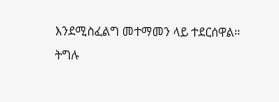እንደሚስፈልግ መተማመን ላይ ተደርሰዋል።
ትግሉ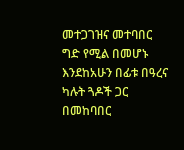መተጋገዝና መተባበር ግድ የሚል በመሆኑ እንደከአሁን በፊቱ በዓረና ካሉት ጓዶች ጋር በመከባበር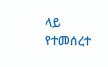ላይ የተመሰረተ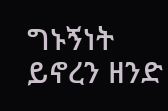ግኑኝነት ይኖረን ዘንድ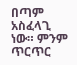በጣም አስፈላጊ ነው። ምንም ጥርጥር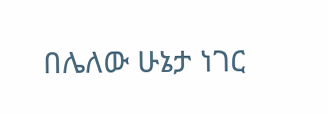በሌለው ሁኔታ ነገር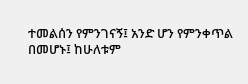ተመልሰን የምንገናኝ፤ አንድ ሆን የምንቀጥል በመሆኑ፤ ከሁለቱም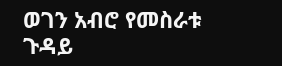ወገን አብሮ የመስራቱ ጉዳይ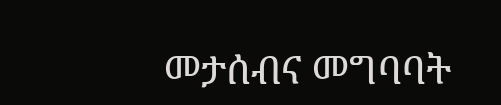መታሰብና መግባባት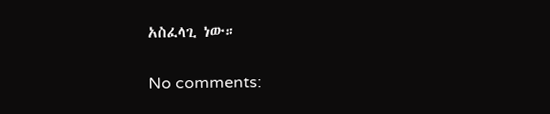አስፈላጊ ነው።

No comments: